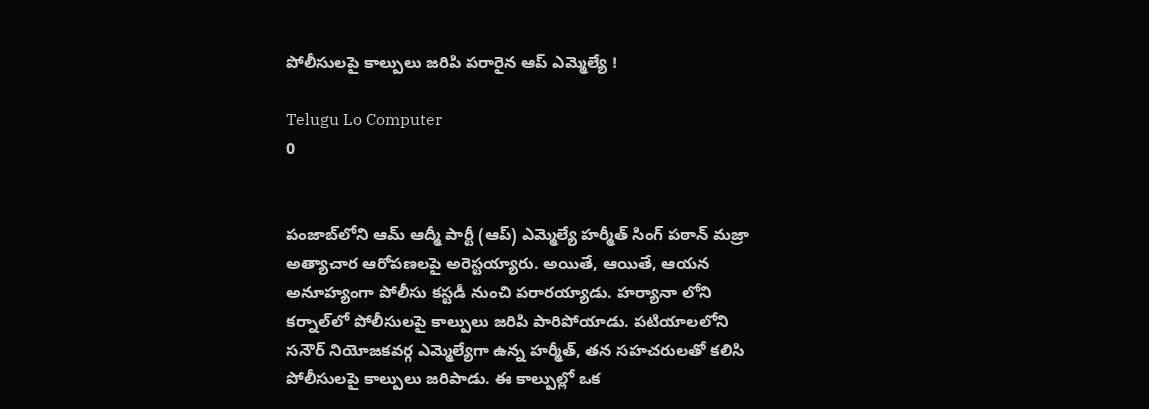పోలీసులపై కాల్పులు జరిపి పరారైన ఆప్ ఎమ్మెల్యే !

Telugu Lo Computer
0


పంజాబ్‌లోని ఆమ్ ఆద్మీ పార్టీ (ఆప్) ఎమ్మెల్యే హర్మీత్ సింగ్ పఠాన్‌ మజ్రా అత్యాచార ఆరోపణలపై అరెస్టయ్యారు. అయితే, ఆయితే, ఆయన అనూహ్యంగా పోలీసు కస్టడీ నుంచి పరారయ్యాడు. హర్యానా లోని కర్నాల్‌లో పోలీసులపై కాల్పులు జరిపి పారిపోయాడు. పటియాలలోని సనౌర్ నియోజకవర్గ ఎమ్మెల్యేగా ఉన్న హర్మీత్, తన సహచరులతో కలిసి పోలీసులపై కాల్పులు జరిపాడు. ఈ కాల్పుల్లో ఒక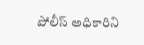పోలీస్ అధికారిని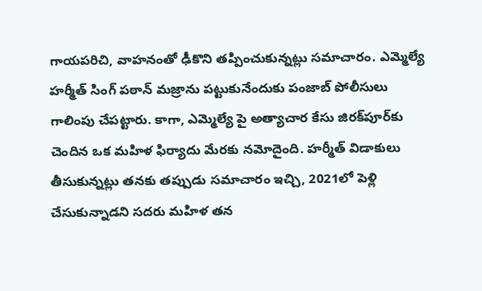గాయపరిచి, వాహనంతో ఢీకొని తప్పించుకున్నట్లు సమాచారం. ఎమ్మెల్యే హర్మీత్ సింగ్ పఠాన్‌ మజ్రాను పట్టుకునేందుకు పంజాబ్ పోలీసులు గాలింపు చేపట్టారు. కాగా, ఎమ్మెల్యే పై అత్యాచార కేసు జిరక్‌పూర్‌కు చెందిన ఒక మహిళ ఫిర్యాదు మేరకు నమోదైంది. హర్మీత్ విడాకులు తీసుకున్నట్లు తనకు తప్పుడు సమాచారం ఇచ్చి, 2021లో పెళ్లి చేసుకున్నాడని సదరు మహిళ తన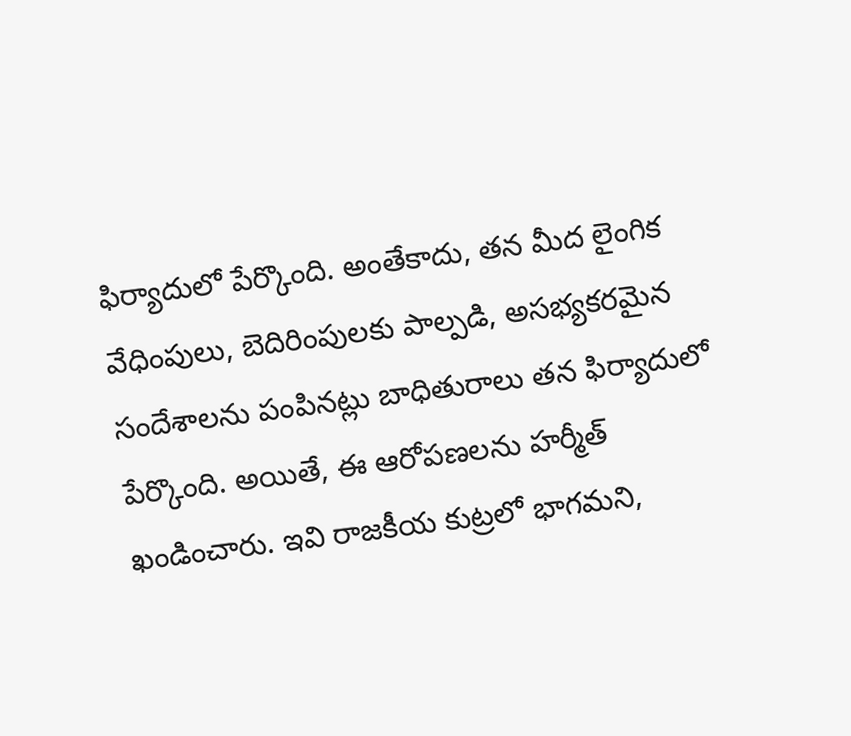ఫిర్యాదులో పేర్కొంది. అంతేకాదు, తన మీద లైంగిక వేధింపులు, బెదిరింపులకు పాల్పడి, అసభ్యకరమైన సందేశాలను పంపినట్లు బాధితురాలు తన ఫిర్యాదులో పేర్కొంది. అయితే, ఈ ఆరోపణలను హర్మీత్ ఖండించారు. ఇవి రాజకీయ కుట్రలో భాగమని,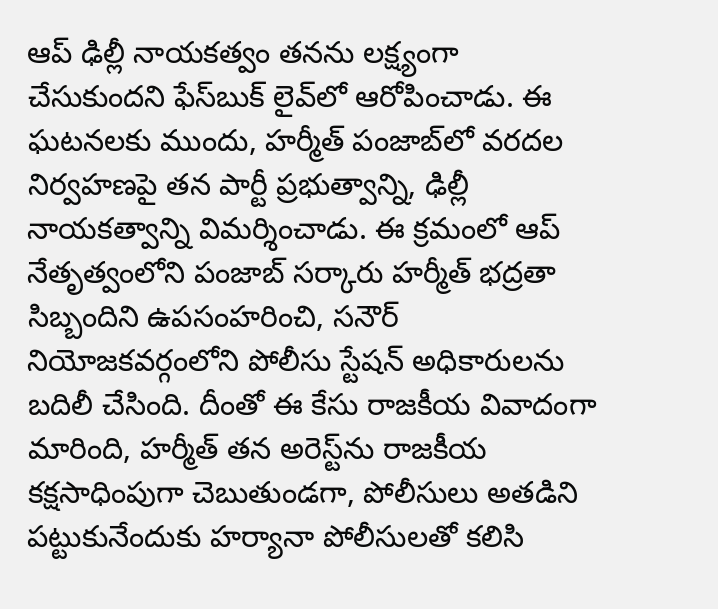ఆప్ ఢిల్లీ నాయకత్వం తనను లక్ష్యంగా చేసుకుందని ఫేస్‌బుక్ లైవ్‌లో ఆరోపించాడు. ఈ ఘటనలకు ముందు, హర్మీత్ పంజాబ్‌లో వరదల నిర్వహణపై తన పార్టీ ప్రభుత్వాన్ని, ఢిల్లీ నాయకత్వాన్ని విమర్శించాడు. ఈ క్రమంలో ఆప్ నేతృత్వంలోని పంజాబ్ సర్కారు హర్మీత్ భద్రతా సిబ్బందిని ఉపసంహరించి, సనౌర్ నియోజకవర్గంలోని పోలీసు స్టేషన్ అధికారులను బదిలీ చేసింది. దీంతో ఈ కేసు రాజకీయ వివాదంగా మారింది, హర్మీత్ తన అరెస్ట్‌ను రాజకీయ కక్షసాధింపుగా చెబుతుండగా, పోలీసులు అతడిని పట్టుకునేందుకు హర్యానా పోలీసులతో కలిసి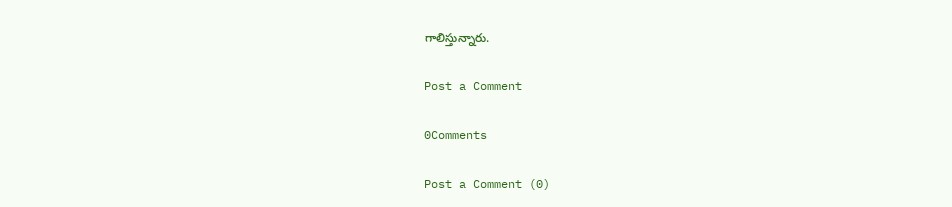గాలిస్తున్నారు.

Post a Comment

0Comments

Post a Comment (0)